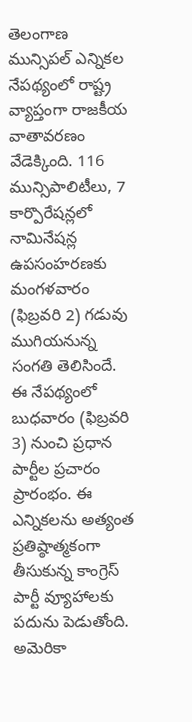తెలంగాణ మున్సిపల్ ఎన్నికల నేపథ్యంలో రాష్ట్ర వ్యాప్తంగా రాజకీయ వాతావరణం వేడెక్కింది. 116 మున్సిపాలిటీలు, 7 కార్పొరేషన్లలో నామినేషన్ల ఉపసంహరణకు మంగళవారం (ఫిబ్రవరి 2) గడువు ముగియనున్న సంగతి తెలిసిందే.
ఈ నేపథ్యంలో బుధవారం (ఫిబ్రవరి 3) నుంచి ప్రధాన పార్టీల ప్రచారం ప్రారంభం. ఈ ఎన్నికలను అత్యంత ప్రతిష్ఠాత్మకంగా తీసుకున్న కాంగ్రెస్ పార్టీ వ్యూహాలకు పదును పెడుతోంది. అమెరికా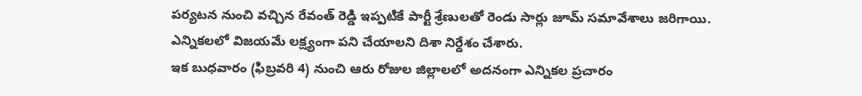పర్యటన నుంచి వచ్చిన రేవంత్ రెడ్డి ఇప్పటికే పార్టీ శ్రేణులతో రెండు సార్లు జూమ్ సమావేశాలు జరిగాయి. ఎన్నికలలో విజయమే లక్ష్యంగా పని చేయాలని దిశా నిర్దేశం చేశారు.
ఇక బుధవారం (ఫిబ్రవరి 4) నుంచి ఆరు రోజుల జిల్లాలలో అదనంగా ఎన్నికల ప్రచారం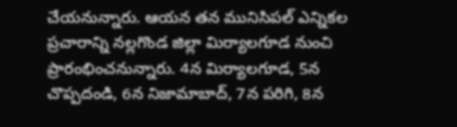చేయనున్నారు. ఆయన తన మునిసిపల్ ఎన్నికల ప్రచారాన్ని నల్లగొండ జిల్లా మిర్యాలగూడ నుంచి ప్రారంభించనున్నారు. 4న మిర్యాలగూడ, 5న చొప్పదండి, 6న నిజామాబాద్, 7న పరిగి, 8న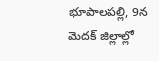భూపాలపల్లి, 9న మెదక్ జిల్లాల్లో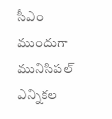సీఎం ముందుగా మునిసిపల్ ఎన్నికల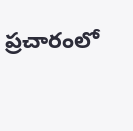ప్రచారంలో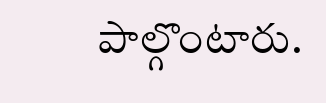పాల్గొంటారు.